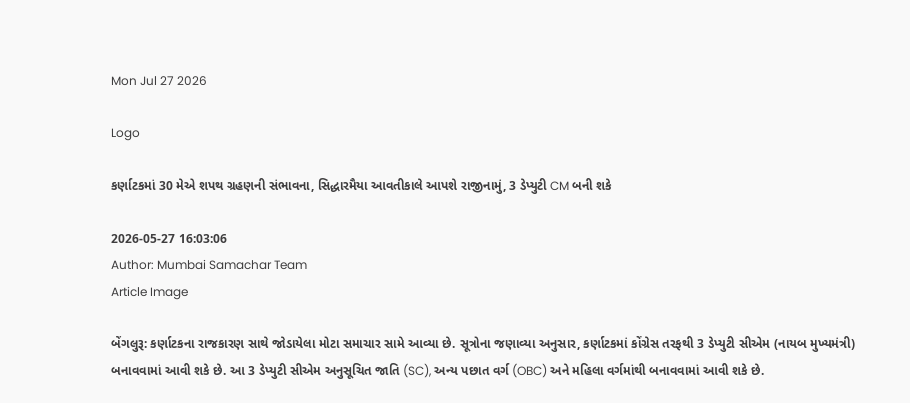Mon Jul 27 2026

Logo

કર્ણાટકમાં 30 મેએ શપથ ગ્રહણની સંભાવના, સિદ્ધારમૈયા આવતીકાલે આપશે રાજીનામું, 3 ડેપ્યુટી CM બની શકે

2026-05-27 16:03:06
Author: Mumbai Samachar Team
Article Image

બેંગલુરૂ: કર્ણાટકના રાજકારણ સાથે જોડાયેલા મોટા સમાચાર સામે આવ્યા છે. સૂત્રોના જણાવ્યા અનુસાર, કર્ણાટકમાં કોંગ્રેસ તરફથી 3 ડેપ્યુટી સીએમ (નાયબ મુખ્યમંત્રી) બનાવવામાં આવી શકે છે. આ 3 ડેપ્યુટી સીએમ અનુસૂચિત જાતિ (SC), અન્ય પછાત વર્ગ (OBC) અને મહિલા વર્ગમાંથી બનાવવામાં આવી શકે છે.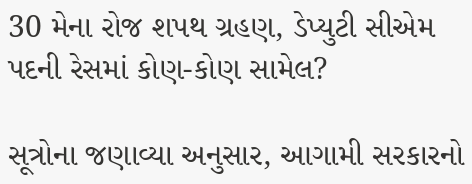30 મેના રોજ શપથ ગ્રહણ, ડેપ્યુટી સીએમ પદની રેસમાં કોણ-કોણ સામેલ?

સૂત્રોના જણાવ્યા અનુસાર, આગામી સરકારનો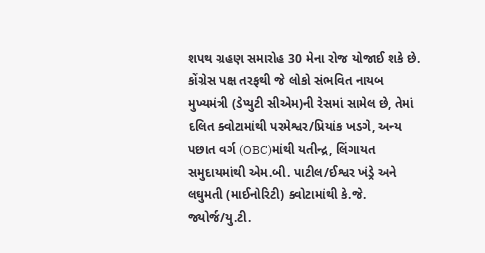શપથ ગ્રહણ સમારોહ 30 મેના રોજ યોજાઈ શકે છે. કોંગ્રેસ પક્ષ તરફથી જે લોકો સંભવિત નાયબ મુખ્યમંત્રી (ડેપ્યુટી સીએમ)ની રેસમાં સામેલ છે, તેમાં દલિત ક્વોટામાંથી પરમેશ્વર/પ્રિયાંક ખડગે, અન્ય પછાત વર્ગ (OBC)માંથી યતીન્દ્ર, લિંગાયત સમુદાયમાંથી એમ.બી. પાટીલ/ઈશ્વર ખંડ્રે અને લઘુમતી (માઈનોરિટી) ક્વોટામાંથી કે.જે. જ્યોર્જ/યુ.ટી.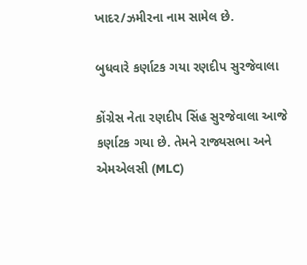ખાદર/ઝમીરના નામ સામેલ છે.

બુધવારે કર્ણાટક ગયા રણદીપ સુરજેવાલા

કોંગ્રેસ નેતા રણદીપ સિંહ સુરજેવાલા આજે કર્ણાટક ગયા છે. તેમને રાજ્યસભા અને એમએલસી (MLC)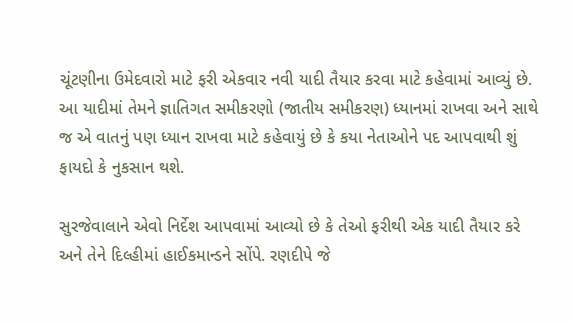ચૂંટણીના ઉમેદવારો માટે ફરી એકવાર નવી યાદી તૈયાર કરવા માટે કહેવામાં આવ્યું છે. આ યાદીમાં તેમને જ્ઞાતિગત સમીકરણો (જાતીય સમીકરણ) ધ્યાનમાં રાખવા અને સાથે જ એ વાતનું પણ ધ્યાન રાખવા માટે કહેવાયું છે કે કયા નેતાઓને પદ આપવાથી શું ફાયદો કે નુકસાન થશે.

સુરજેવાલાને એવો નિર્દેશ આપવામાં આવ્યો છે કે તેઓ ફરીથી એક યાદી તૈયાર કરે અને તેને દિલ્હીમાં હાઈકમાન્ડને સોંપે. રણદીપે જે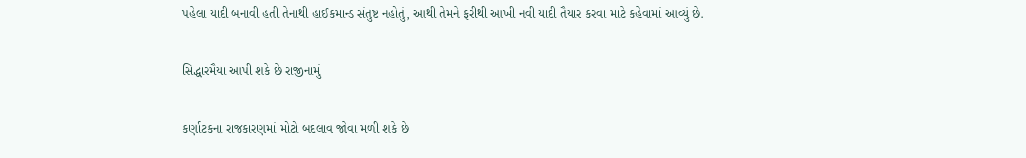પહેલા યાદી બનાવી હતી તેનાથી હાઈકમાન્ડ સંતુષ્ટ નહોતું, આથી તેમને ફરીથી આખી નવી યાદી તૈયાર કરવા માટે કહેવામાં આવ્યું છે.

સિદ્ધારમૈયા આપી શકે છે રાજીનામું

કર્ણાટકના રાજકારણમાં મોટો બદલાવ જોવા મળી શકે છે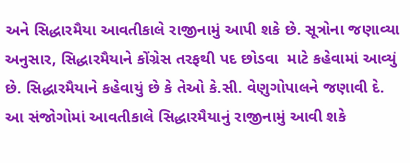અને સિદ્ધારમૈયા આવતીકાલે રાજીનામું આપી શકે છે. સૂત્રોના જણાવ્યા અનુસાર, સિદ્ધારમૈયાને કોંગ્રેસ તરફથી પદ છોડવા  માટે કહેવામાં આવ્યું છે. સિદ્ધારમૈયાને કહેવાયું છે કે તેઓ કે.સી. વેણુગોપાલને જણાવી દે. આ સંજોગોમાં આવતીકાલે સિદ્ધારમૈયાનું રાજીનામું આવી શકે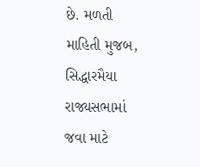છે. મળતી માહિતી મુજબ, સિદ્ધારમૈયા રાજ્યસભામાં જવા માટે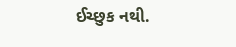ઈચ્છુક નથી.